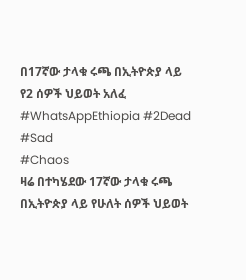በ17ኛው ታላቁ ሩጫ በኢትዮጵያ ላይ የ2 ሰዎች ህይወት አለፈ #WhatsAppEthiopia #2Dead #Sad
#Chaos
ዛሬ በተካሄደው 17ኛው ታላቁ ሩጫ በኢትዮጵያ ላይ የሁለት ሰዎች ህይወት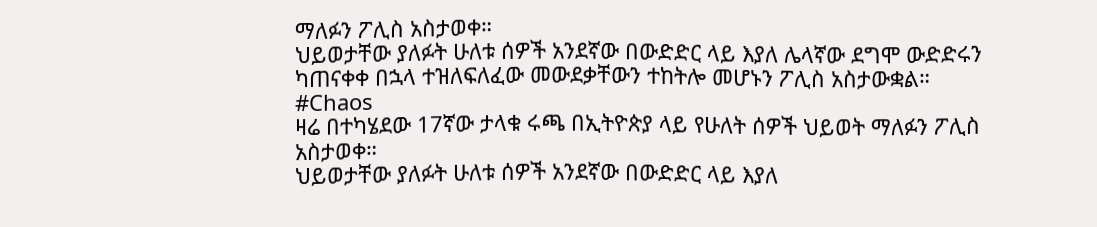ማለፉን ፖሊስ አስታወቀ።
ህይወታቸው ያለፉት ሁለቱ ሰዎች አንደኛው በውድድር ላይ እያለ ሌላኛው ደግሞ ውድድሩን ካጠናቀቀ በኋላ ተዝለፍለፈው መውደቃቸውን ተከትሎ መሆኑን ፖሊስ አስታውቋል።
#Chaos
ዛሬ በተካሄደው 17ኛው ታላቁ ሩጫ በኢትዮጵያ ላይ የሁለት ሰዎች ህይወት ማለፉን ፖሊስ አስታወቀ።
ህይወታቸው ያለፉት ሁለቱ ሰዎች አንደኛው በውድድር ላይ እያለ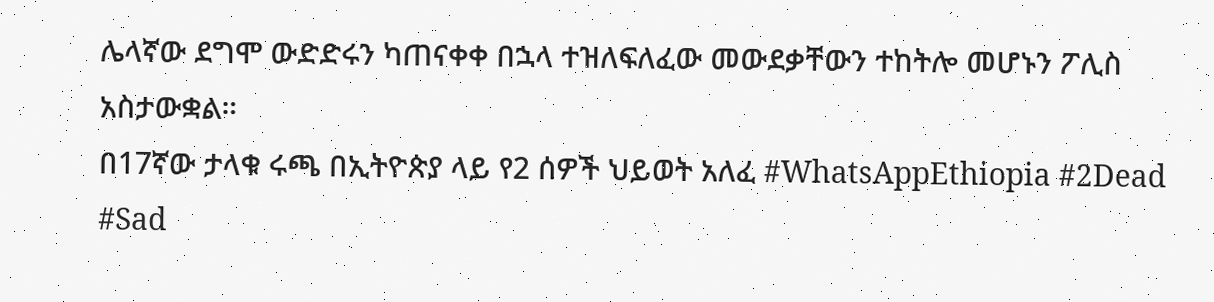ሌላኛው ደግሞ ውድድሩን ካጠናቀቀ በኋላ ተዝለፍለፈው መውደቃቸውን ተከትሎ መሆኑን ፖሊስ አስታውቋል።
በ17ኛው ታላቁ ሩጫ በኢትዮጵያ ላይ የ2 ሰዎች ህይወት አለፈ #WhatsAppEthiopia #2Dead #Sad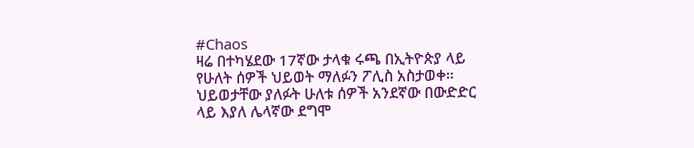#Chaos
ዛሬ በተካሄደው 17ኛው ታላቁ ሩጫ በኢትዮጵያ ላይ የሁለት ሰዎች ህይወት ማለፉን ፖሊስ አስታወቀ።
ህይወታቸው ያለፉት ሁለቱ ሰዎች አንደኛው በውድድር ላይ እያለ ሌላኛው ደግሞ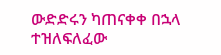ውድድሩን ካጠናቀቀ በኋላ ተዝለፍለፈው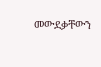መውደቃቸውን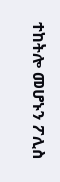ተከትሎ መሆኑን ፖሊስ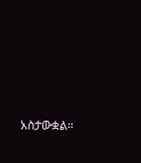አስታውቋል።